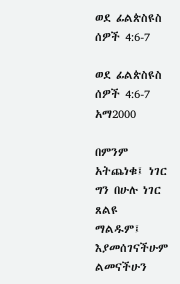ወደ ፊልጵስዩስ ሰዎች 4:6-7

ወደ ፊልጵስዩስ ሰዎች 4:6-7 አማ2000

በምንም አትጨነቁ፤ ነገር ግን በሁሉ ነገር ጸልዩ ማልዱም፤ እያመሰገናችሁም ልመናችሁን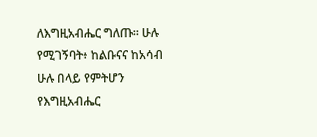ለእግዚአብሔር ግለጡ። ሁሉ የሚገኝባት፥ ከልቡናና ከአሳብ ሁሉ በላይ የምትሆን የእግዚአብሔር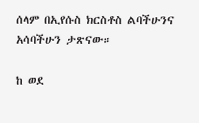ሰላም በኢየሱስ ክርስቶስ ልባችሁንና አሳባችሁን ታጽናው።

ከ ወደ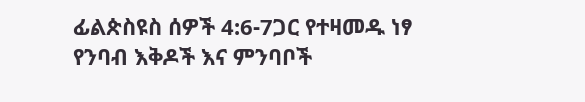ፊልጵስዩስ ሰዎች 4:6-7ጋር የተዛመዱ ነፃ የንባብ እቅዶች እና ምንባቦች